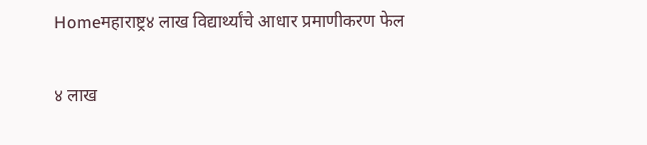Homeमहाराष्ट्र४ लाख विद्यार्थ्यांचे आधार प्रमाणीकरण फेल

४ लाख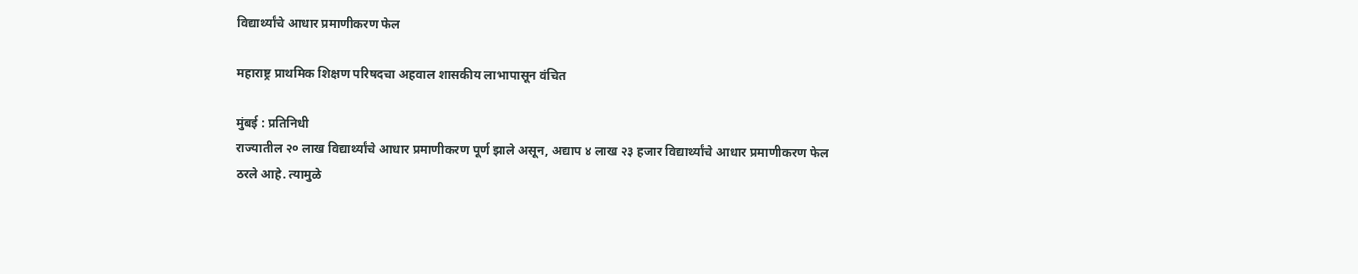विद्यार्थ्यांचे आधार प्रमाणीकरण फेल

महाराष्ट्र प्राथमिक शिक्षण परिषदचा अहवाल शासकीय लाभापासून वंचित

मुंबई : प्रतिनिधी
राज्यातील २० लाख विद्यार्थ्यांचे आधार प्रमाणीकरण पूर्ण झाले असून, अद्याप ४ लाख २३ हजार विद्यार्थ्यांचे आधार प्रमाणीकरण फेल ठरले आहे. त्यामुळे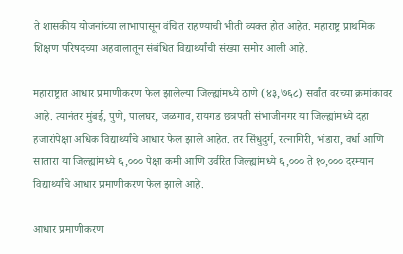ते शासकीय योजनांच्या लाभापासून वंचित राहण्याची भीती व्यक्त होत आहेत. महाराष्ट्र प्राथमिक शिक्षण परिषदच्या अहवालातून संबंधित विद्यार्थ्यांची संख्या समोर आली आहे.

महाराष्ट्रात आधार प्रमाणीकरण फेल झालेल्या जिल्ह्यांमध्ये ठाणे (४३,७६८) सर्वांत वरच्या क्रमांकावर आहे. त्यानंतर मुंबई, पुणे, पालघर, जळगाव, रायगड छत्रपती संभाजीनगर या जिल्ह्यांमध्ये दहा हजारांपेक्षा अधिक विद्यार्थ्यांचे आधार फेल झाले आहेत. तर सिंधुदुर्ग, रत्नागिरी, भंडारा, वर्धा आणि सातारा या जिल्ह्यांमध्ये ६,००० पेक्षा कमी आणि उर्वरित जिल्ह्यांमध्ये ६,००० ते १०,००० दरम्यान विद्यार्थ्यांचे आधार प्रमाणीकरण फेल झाले आहे.

आधार प्रमाणीकरण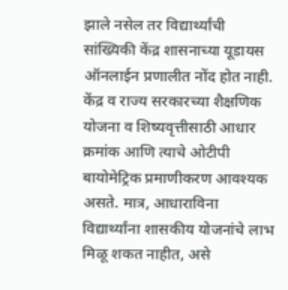झाले नसेल तर विद्यार्थ्यांची सांख्यिकी केंद्र शासनाच्या यूडायस ऑनलाईन प्रणालीत नोंद होत नाही. केंद्र व राज्य सरकारच्या शैक्षणिक योजना व शिष्यवृत्तीसाठी आधार क्रमांक आणि त्याचे ओटीपी बायोमेट्रिक प्रमाणीकरण आवश्यक असते. मात्र, आधाराविना विद्यार्थ्यांना शासकीय योजनांचे लाभ मिळू शकत नाहीत, असे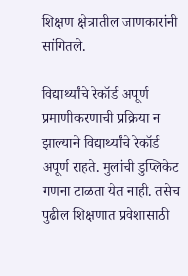शिक्षण क्षेत्रातील जाणकारांनी सांगितले.

विद्यार्थ्यांचे रेकॉर्ड अपूर्ण
प्रमाणीकरणाची प्रक्रिया न झाल्याने विद्यार्थ्यांचे रेकॉर्ड अपूर्ण राहते. मुलांची डुप्लिकेट गणना टाळता येत नाही. तसेच पुढील शिक्षणात प्रवेशासाठी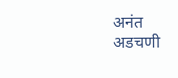अनंत अडचणी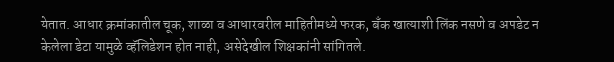येतात. आधार क्रमांकातील चूक, शाळा व आधारवरील माहितीमध्ये फरक, बँक खात्याशी लिंक नसणे व अपडेट न केलेला डेटा यामुळे व्हॅलिडेशन होत नाही, असेदेखील शिक्षकांनी सांगितले.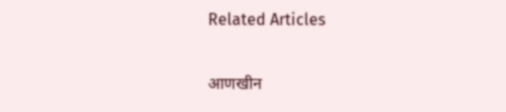Related Articles

आणखीन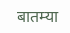बातम्या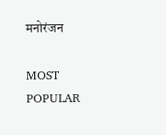मनोरंजन

MOST POPULAR